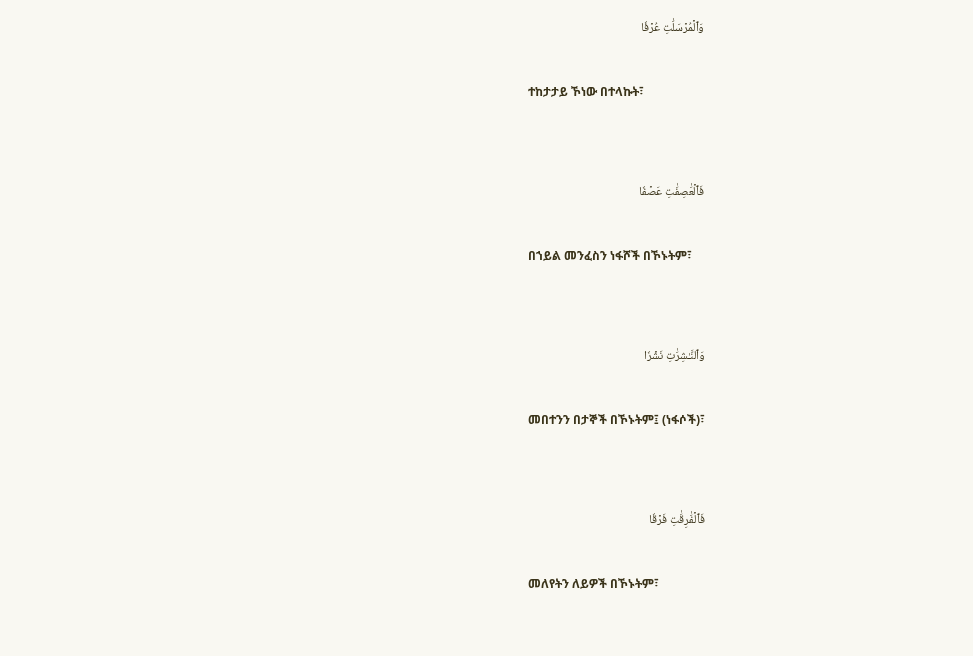وَٱلۡمُرۡسَلَٰتِ عُرۡفٗا

ተከታታይ ኾነው በተላኩት፣


فَٱلۡعَٰصِفَٰتِ عَصۡفٗا

በኀይል መንፈስን ነፋሾች በኾኑትም፣


وَٱلنَّـٰشِرَٰتِ نَشۡرٗا

መበተንን በታኞች በኾኑትም፤ (ነፋሶች)፣


فَٱلۡفَٰرِقَٰتِ فَرۡقٗا

መለየትን ለይዎች በኾኑትም፣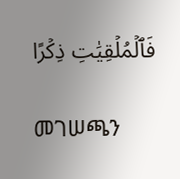فَٱلۡمُلۡقِيَٰتِ ذِكۡرًا

መገሠጫን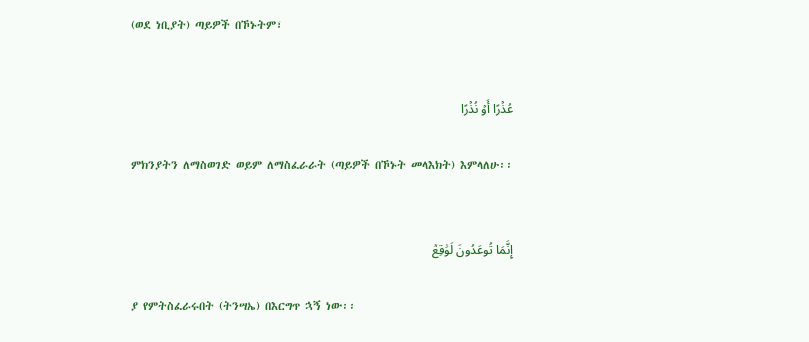(ወደ ነቢያት) ጣይዎች በኾኑትም፣


عُذۡرًا أَوۡ نُذۡرًا

ምክንያትን ለማስወገድ ወይም ለማስፈራራት (ጣይዎች በኾኑት መላእክት) እምላለሁ፡፡


إِنَّمَا تُوعَدُونَ لَوَٰقِعٞ

ያ የምትስፈራሩበት (ትንሣኤ) በእርግጥ ኋኝ ነው፡፡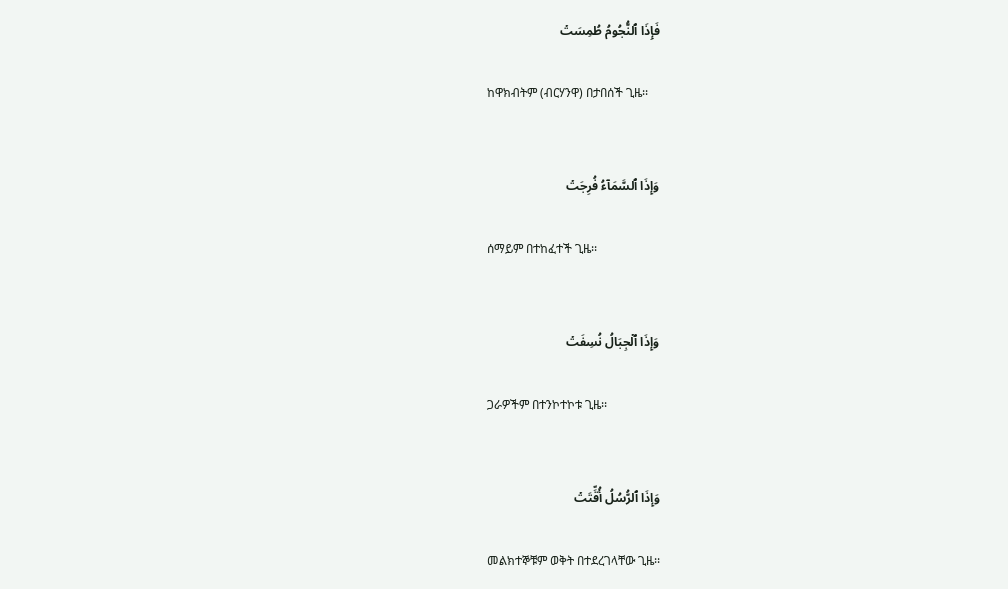فَإِذَا ٱلنُّجُومُ طُمِسَتۡ

ከዋክብትም (ብርሃንዋ) በታበሰች ጊዜ፡፡


وَإِذَا ٱلسَّمَآءُ فُرِجَتۡ

ሰማይም በተከፈተች ጊዜ፡፡


وَإِذَا ٱلۡجِبَالُ نُسِفَتۡ

ጋራዎችም በተንኮተኮቱ ጊዜ፡፡


وَإِذَا ٱلرُّسُلُ أُقِّتَتۡ

መልክተኞቹም ወቅት በተደረገላቸው ጊዜ፡፡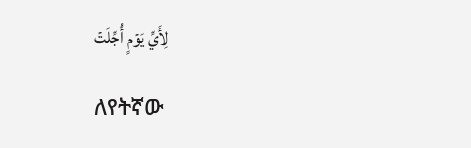لِأَيِّ يَوۡمٍ أُجِّلَتۡ

ለየትኛው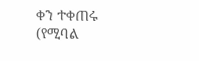ቀን ተቀጠሩ (የሚባል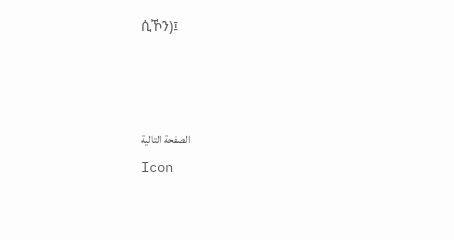ሲኾን)፤



الصفحة التالية
Icon